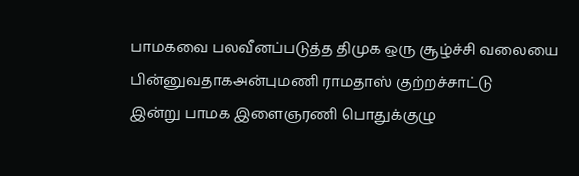பாமகவை பலவீனப்படுத்த திமுக ஒரு சூழ்ச்சி வலையை பின்னுவதாகஅன்புமணி ராமதாஸ் குற்றச்சாட்டு
இன்று பாமக இளைஞரணி பொதுக்குழு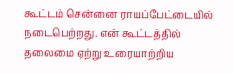கூட்டம் சென்னை ராயப்பேட்டையில் நடைபெற்றது. என் கூட்டத்தில் தலைமை ஏற்று உரையாற்றிய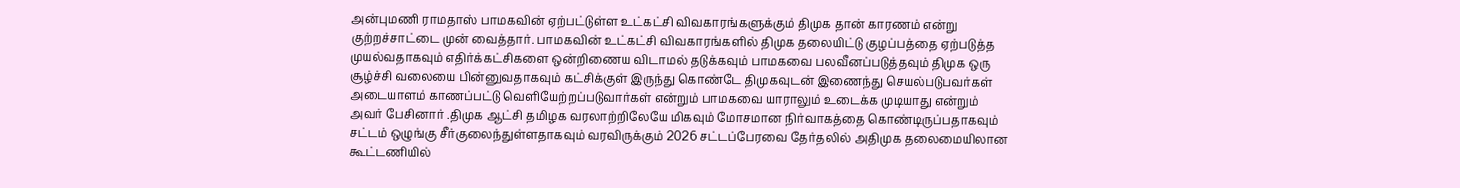அன்புமணி ராமதாஸ் பாமகவின் ஏற்பட்டுள்ள உட்கட்சி விவகாரங்களுக்கும் திமுக தான் காரணம் என்று குற்றச்சாட்டை முன் வைத்தார். பாமகவின் உட்கட்சி விவகாரங்களில் திமுக தலையிட்டு குழப்பத்தை ஏற்படுத்த முயல்வதாகவும் எதிர்க்கட்சிகளை ஒன்றிணைய விடாமல் தடுக்கவும் பாமகவை பலவீனப்படுத்தவும் திமுக ஒரு சூழ்ச்சி வலையை பின்னுவதாகவும் கட்சிக்குள் இருந்து கொண்டே திமுகவுடன் இணைந்து செயல்படுபவர்கள் அடையாளம் காணப்பட்டு வெளியேற்றப்படுவார்கள் என்றும் பாமகவை யாராலும் உடைக்க முடியாது என்றும் அவர் பேசினார் .திமுக ஆட்சி தமிழக வரலாற்றிலேயே மிகவும் மோசமான நிர்வாகத்தை கொண்டிருப்பதாகவும் சட்டம் ஒழுங்கு சீர்குலைந்துள்ளதாகவும் வரவிருக்கும் 2026 சட்டப்பேரவை தேர்தலில் அதிமுக தலைமையிலான கூட்டணியில்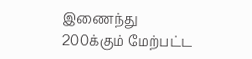இணைந்து 200க்கும் மேற்பட்ட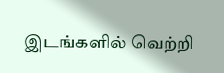இடங்களில் வெற்றி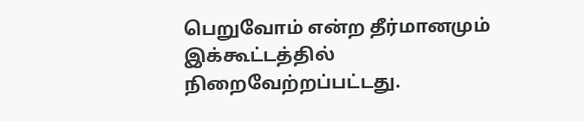பெறுவோம் என்ற தீர்மானமும் இக்கூட்டத்தில் நிறைவேற்றப்பட்டது.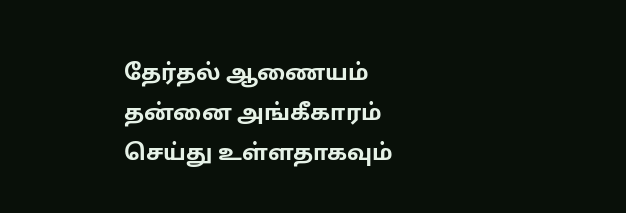தேர்தல் ஆணையம் தன்னை அங்கீகாரம் செய்து உள்ளதாகவும்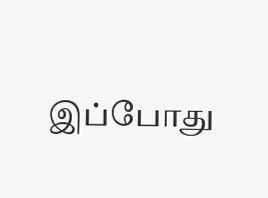இப்போது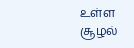உள்ள சூழல்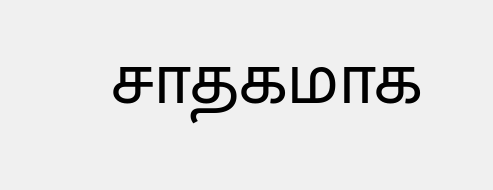சாதகமாக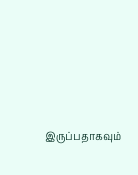இருப்பதாகவும்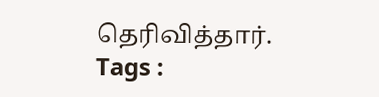தெரிவித்தார்.
Tags :